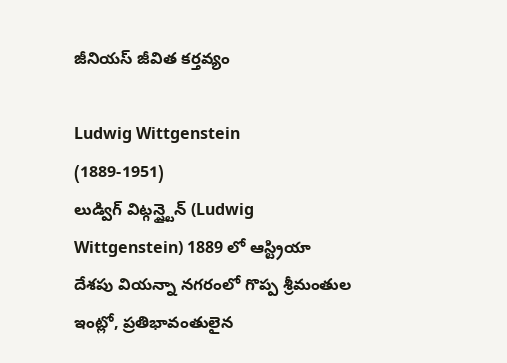జీనియస్ జీవిత కర్తవ్యం

Ludwig Wittgenstein
(1889-1951)
లుడ్విగ్ విట్గన్ష్టైన్ (Ludwig Wittgenstein) 1889 లో ఆస్ట్రియా దేశపు వియన్నా నగరంలో గొప్ప శ్రీమంతుల ఇంట్లో, ప్రతిభావంతులైన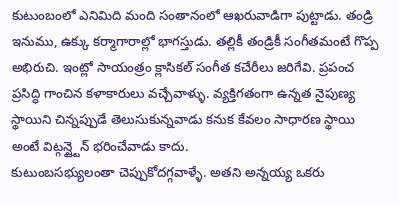కుటుంబంలో ఎనిమిది మంది సంతానంలో ఆఖరువాడిగా పుట్టాడు. తండ్రి ఇనుము, ఉక్కు కర్మాగారాల్లో భాగస్తుడు. తల్లికీ తండ్రికీ సంగీతమంటే గొప్ప అభిరుచి. ఇంట్లో సాయంత్రం క్లాసికల్ సంగీత కచేరీలు జరిగేవి. ప్రపంచ ప్రసిద్ధి గాంచిన కళాకారులు వచ్చేవాళ్ళు. వ్యక్తిగతంగా ఉన్నత నైపుణ్య స్థాయిని చిన్నప్పుడే తెలుసుకున్నవాడు కనుక కేవలం సాధారణ స్థాయి అంటే విట్గన్ష్టైన్ భరించేవాడు కాదు.
కుటుంబసభ్యులంతా చెప్పుకోదగ్గవాళ్ళే. అతని అన్నయ్య ఒకరు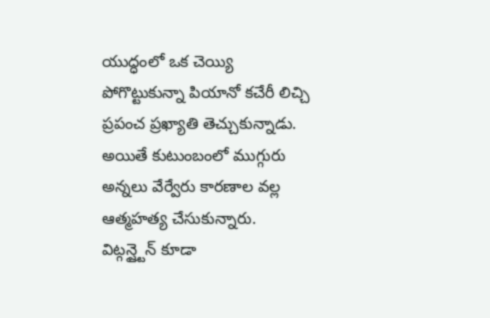యుద్ధంలో ఒక చెయ్యి పోగొట్టుకున్నా పియానో కచేరీ లిచ్చి ప్రపంచ ప్రఖ్యాతి తెచ్చుకున్నాడు. అయితే కుటుంబంలో ముగ్గురు అన్నలు వేర్వేరు కారణాల వల్ల ఆత్మహత్య చేసుకున్నారు. విట్గన్ష్టైన్ కూడా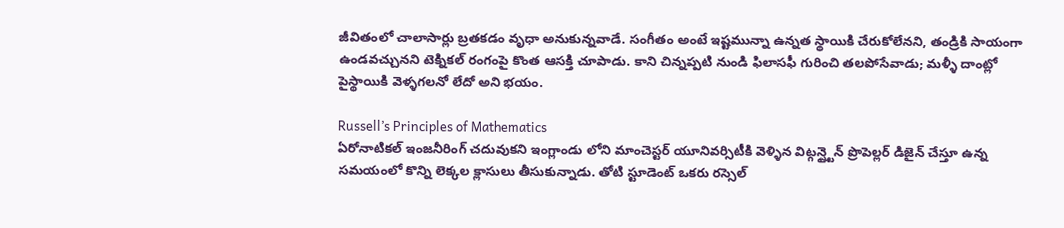జీవితంలో చాలాసార్లు బ్రతకడం వృధా అనుకున్నవాడే. సంగీతం అంటే ఇష్టమున్నా ఉన్నత స్థాయికి చేరుకోలేనని, తండ్రికి సాయంగా ఉండవచ్చునని టెక్నికల్ రంగంపై కొంత ఆసక్తి చూపాడు. కాని చిన్నప్పటి నుండి ఫిలాసఫీ గురించి తలపోసేవాడు; మళ్ళీ దాంట్లో పైస్థాయికి వెళ్ళగలనో లేదో అని భయం.

Russell’s Principles of Mathematics
ఏరోనాటికల్ ఇంజనీరింగ్ చదువుకని ఇంగ్లాండు లోని మాంచెస్టర్ యూనివర్సిటీకి వెళ్ళిన విట్గన్ష్టైన్ ప్రొపెల్లర్ డిజైన్ చేస్తూ ఉన్న సమయంలో కొన్ని లెక్కల క్లాసులు తీసుకున్నాడు. తోటి స్టూడెంట్ ఒకరు రస్సెల్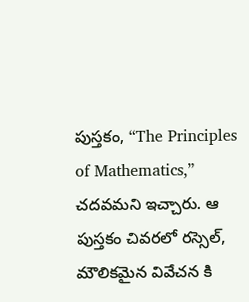పుస్తకం, “The Principles of Mathematics,” చదవమని ఇచ్చారు. ఆ పుస్తకం చివరలో రస్సెల్, మౌలికమైన వివేచన కి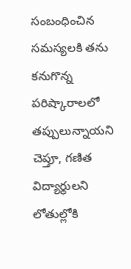సంబంధించిన సమస్యలకి తను కనుగొన్న పరిష్కారాలలో తప్పులున్నాయని చెప్తూ, గణిత విద్యార్థులని లోతుల్లోకి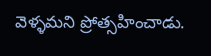వెళ్ళమని ప్రోత్సహించాడు.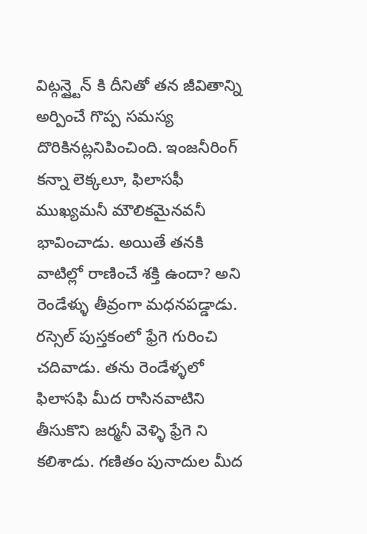విట్గన్ష్టైన్ కి దీనితో తన జీవితాన్ని అర్పించే గొప్ప సమస్య దొరికినట్లనిపించింది. ఇంజనీరింగ్ కన్నా లెక్కలూ, ఫిలాసఫీ ముఖ్యమనీ మౌలికమైనవనీ భావించాడు. అయితే తనకి వాటిల్లో రాణించే శక్తి ఉందా? అని రెండేళ్ళు తీవ్రంగా మధనపడ్డాడు.
రస్సెల్ పుస్తకంలో ఫ్రేగె గురించి చదివాడు. తను రెండేళ్ళలో ఫిలాసఫి మీద రాసినవాటిని తీసుకొని జర్మనీ వెళ్ళి ఫ్రేగె ని కలిశాడు. గణితం పునాదుల మీద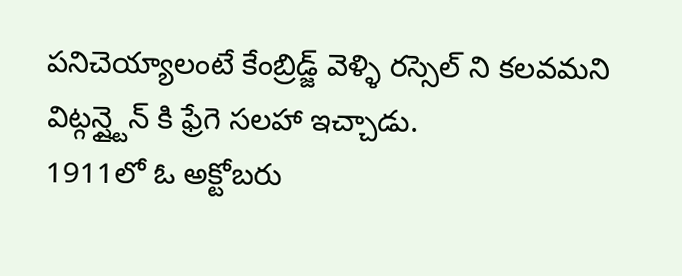పనిచెయ్యాలంటే కేంబ్రిడ్జ్ వెళ్ళి రస్సెల్ ని కలవమని విట్గన్ష్టైన్ కి ఫ్రేగె సలహా ఇచ్చాడు.
1911లో ఓ అక్టోబరు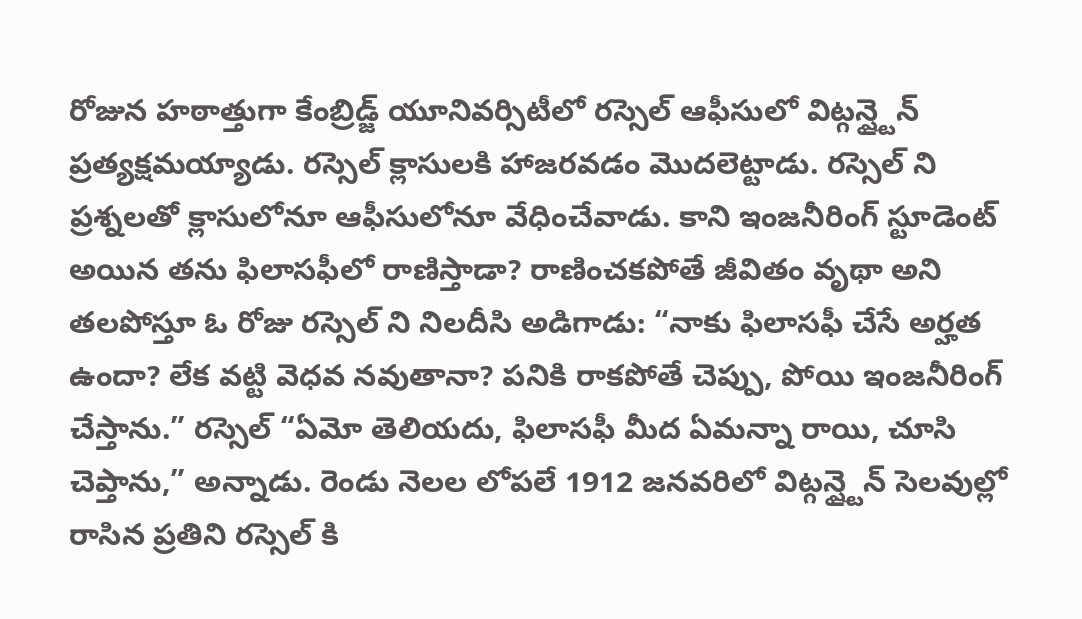రోజున హఠాత్తుగా కేంబ్రిడ్జ్ యూనివర్సిటీలో రస్సెల్ ఆఫీసులో విట్గన్ష్టైన్ ప్రత్యక్షమయ్యాడు. రస్సెల్ క్లాసులకి హాజరవడం మొదలెట్టాడు. రస్సెల్ ని ప్రశ్నలతో క్లాసులోనూ ఆఫీసులోనూ వేధించేవాడు. కాని ఇంజనీరింగ్ స్టూడెంట్ అయిన తను ఫిలాసఫీలో రాణిస్తాడా? రాణించకపోతే జీవితం వృథా అని తలపోస్తూ ఓ రోజు రస్సెల్ ని నిలదీసి అడిగాడు: “నాకు ఫిలాసఫీ చేసే అర్హత ఉందా? లేక వట్టి వెధవ నవుతానా? పనికి రాకపోతే చెప్పు, పోయి ఇంజనీరింగ్ చేస్తాను.” రస్సెల్ “ఏమో తెలియదు, ఫిలాసఫీ మీద ఏమన్నా రాయి, చూసి చెప్తాను,” అన్నాడు. రెండు నెలల లోపలే 1912 జనవరిలో విట్గన్ష్టైన్ సెలవుల్లో రాసిన ప్రతిని రస్సెల్ కి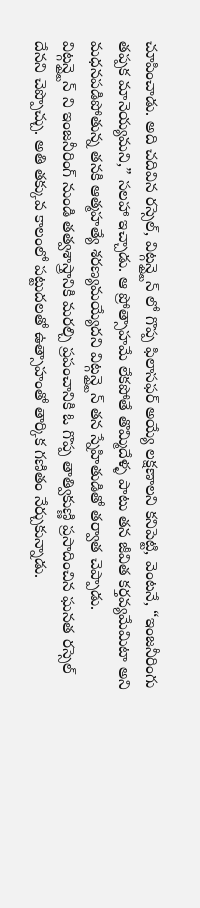చూపించాడు. అది చదివిన రస్సెల్, విట్గన్ష్టైన్ లో గొప్ప ఫిలాసఫర్ అయ్యే లక్షణాలని కనిపెట్టి, వెంటనే, “ఇంజనీరింగు తప్పక మానెయ్యమని,” సలహా ఇచ్చాడు. ఆ ప్రోత్సాహమే లేకపోతే తొమ్మిదేళ్ళ పాటు తన జీవిత కర్తవ్యమేమిటా అని మధనపడిపోతున్న తనకి ఆత్మహత్యే శరణ్యమయ్యేదని విట్గన్ష్టైన్ తన స్నేహితుడితో తర్వాత చెప్పాడు.
విట్గన్ష్టైన్ ని ఇంజనీరింగ్ నుండి తత్వశాస్త్రానికి మరల్చి ప్రపంచానికి ఓ గొప్ప తాత్వికుణ్ణి ప్రసాదించిన ఘనత రస్సెల్ దేనని చెప్పొచ్చు. అతి తక్కువ కాలంలో పట్టుదలతో ఉత్సాహంతో తార్కిక గణితం నేర్చుకున్నాడు.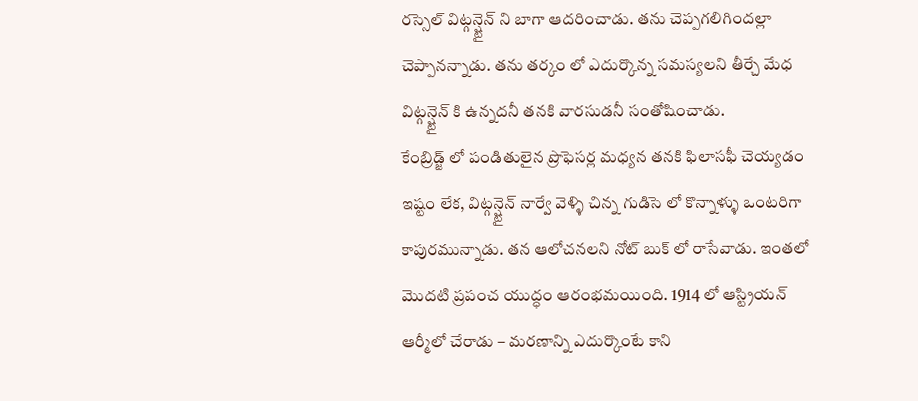రస్సెల్ విట్గన్ష్టైన్ ని బాగా ఆదరించాడు. తను చెప్పగలిగిందల్లా చెప్పానన్నాడు. తను తర్కం లో ఎదుర్కొన్న సమస్యలని తీర్చే మేధ విట్గన్ష్టైన్ కి ఉన్నదనీ తనకి వారసుడనీ సంతోషించాడు.
కేంబ్రిడ్జ్ లో పండితులైన ప్రొఫెసర్ల మధ్యన తనకి ఫిలాసఫీ చెయ్యడం ఇష్టం లేక, విట్గన్ష్టైన్ నార్వే వెళ్ళి చిన్న గుడిసె లో కొన్నాళ్ళు ఒంటరిగా కాపురమున్నాడు. తన ఆలోచనలని నోట్ బుక్ లో రాసేవాడు. ఇంతలో మొదటి ప్రపంచ యుద్ధం ఆరంభమయింది. 1914 లో ఆస్ట్రియన్ ఆర్మీలో చేరాడు – మరణాన్ని ఎదుర్కొంటే కాని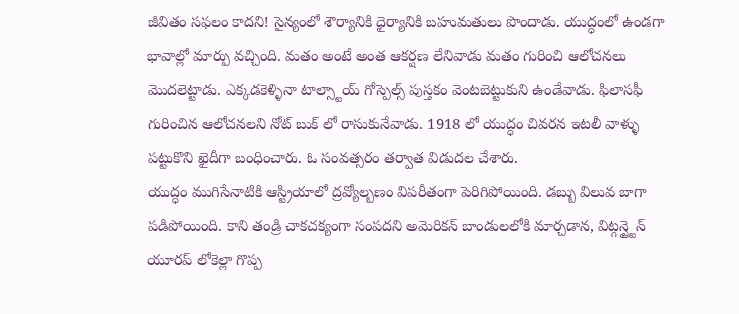జీవితం సఫలం కాదని! సైన్యంలో శౌర్యానికి ధైర్యానికి బహుమతులు పొందాడు. యుద్ధంలో ఉండగా భావాల్లో మార్పు వచ్చింది. మతం అంటే అంత ఆకర్షణ లేనివాడు మతం గురించి ఆలోచనలు మొదలెట్టాడు. ఎక్కడకెళ్ళినా టాల్స్టాయ్ గోస్పెల్స్ పుస్తకం వెంటబెట్టుకుని ఉండేవాడు. ఫిలాసఫీ గురించిన ఆలోచనలని నోట్ బుక్ లో రాసుకునేవాడు. 1918 లో యుద్ధం చివరన ఇటలీ వాళ్ళు పట్టుకొని ఖైదీగా బంధించారు. ఓ సంవత్సరం తర్వాత విడుదల చేశారు.
యుద్ధం ముగిసేనాటికి ఆస్ట్రియాలో ద్రవ్యోల్బణం విపరీతంగా పెరిగిపోయింది. డబ్బు విలువ బాగా పడిపోయింది. కాని తండ్రి చాకచక్యంగా సంపదని అమెరికన్ బాండులలోకి మార్చడాన, విట్గన్ష్టైన్ యూరప్ లోకెల్లా గొప్ప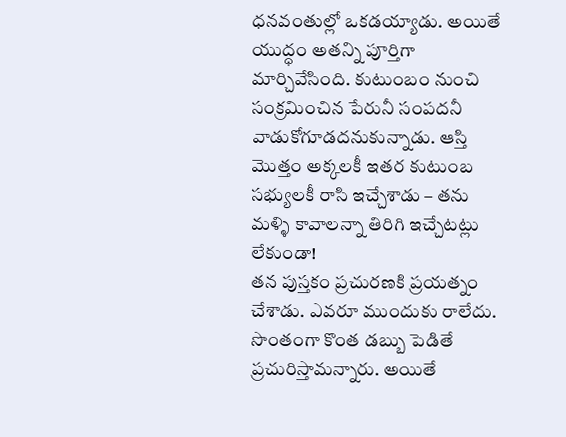ధనవంతుల్లో ఒకడయ్యాడు. అయితే యుద్ధం అతన్ని పూర్తిగా మార్చివేసింది. కుటుంబం నుంచి సంక్రమించిన పేరునీ సంపదనీ వాడుకోగూడదనుకున్నాడు. ఆస్తి మొత్తం అక్కలకీ ఇతర కుటుంబ సభ్యులకీ రాసి ఇచ్చేశాడు – తను మళ్ళి కావాలన్నా తిరిగి ఇచ్చేటట్లు లేకుండా!
తన పుస్తకం ప్రచురణకి ప్రయత్నం చేశాడు. ఎవరూ ముందుకు రాలేదు. సొంతంగా కొంత డబ్బు పెడితే ప్రచురిస్తామన్నారు. అయితే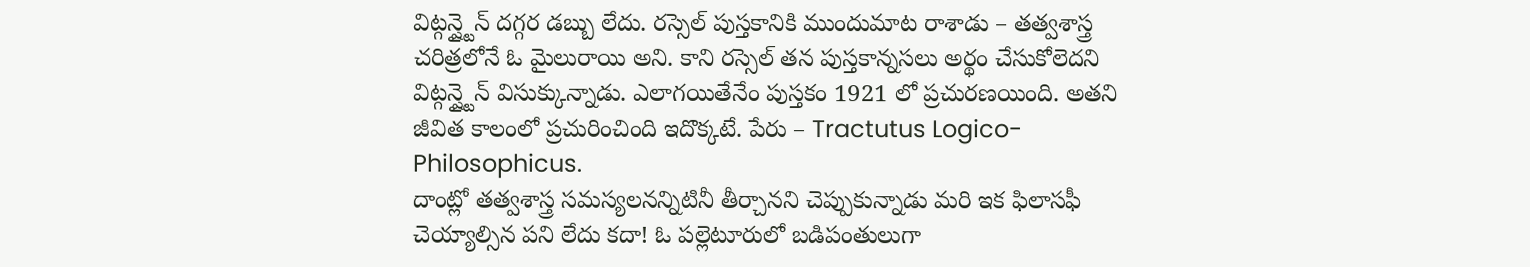విట్గన్ష్టైన్ దగ్గర డబ్బు లేదు. రస్సెల్ పుస్తకానికి ముందుమాట రాశాడు – తత్వశాస్త్ర చరిత్రలోనే ఓ మైలురాయి అని. కాని రస్సెల్ తన పుస్తకాన్నసలు అర్థం చేసుకోలెదని విట్గన్ష్టైన్ విసుక్కున్నాడు. ఎలాగయితేనేం పుస్తకం 1921 లో ప్రచురణయింది. అతని జీవిత కాలంలో ప్రచురించింది ఇదొక్కటే. పేరు – Tractutus Logico-Philosophicus.
దాంట్లో తత్వశాస్త్ర సమస్యలనన్నిటినీ తీర్చానని చెప్పుకున్నాడు మరి ఇక ఫిలాసఫీ చెయ్యాల్సిన పని లేదు కదా! ఓ పల్లెటూరులో బడిపంతులుగా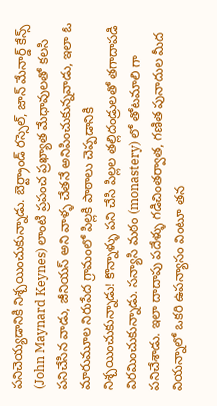పనిచెయ్యడానికి నిశ్చయించుకున్నాడు. బెర్ట్రాండ్ రస్సెల్, జాన్ మేనార్డ్ కేన్స్ (John Maynard Keynes) లాంటి ప్రపంచ ప్రఖ్యాత మేధావులతో కలసి పనిచేసిన వాడు, జీనియస్ అని వాళ్ళ చేతనే అనిపించుకున్నవాడు, ఇలా ఓ మారుమూల నిరుపేద గ్రామంలో పిల్లకి పాఠాలు చెప్పడానికి నిశ్చయించుకున్నాడు! కొన్నాళ్ళు పని చేసి పిల్లల తల్లిదండ్రులతో తగాదాపడి విరమించుకున్నాడు. సన్యాసి మఠం (monastery) లో తోటమాలి గా పనిచేశాడు. ఇలా దాదాపు పదేళ్ళు గడిచింతర్వాత, గణిత పునాదుల మీద వియన్నాలో ఒకరి ఉపన్యాసం వింటూ తన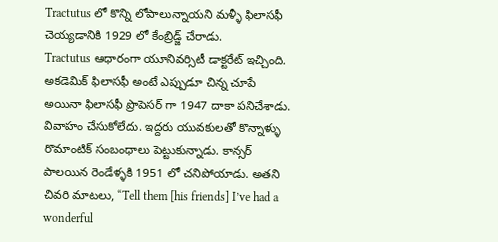Tractutus లో కొన్ని లోపాలున్నాయని మళ్ళీ ఫిలాసఫీ చెయ్యడానికి 1929 లో కేంబ్రిడ్జ్ చేరాడు.
Tractutus ఆధారంగా యూనివర్సిటీ డాక్టరేట్ ఇచ్చింది. అకడెమిక్ ఫిలాసఫీ అంటే ఎప్పుడూ చిన్న చూపే అయినా ఫిలాసఫీ ప్రొపెసర్ గా 1947 దాకా పనిచేశాడు. వివాహం చేసుకోలేదు. ఇద్దరు యువకులతో కొన్నాళ్ళు రొమాంటిక్ సంబంధాలు పెట్టుకున్నాడు. కాన్సర్ పాలయిన రెండేళ్ళకి 1951 లో చనిపోయాడు. అతని చివరి మాటలు, “Tell them [his friends] I’ve had a wonderful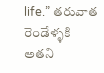life.” తరువాత రెండేళ్ళకి అతని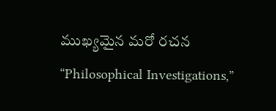ముఖ్యమైన మరో రచన “Philosophical Investigations,”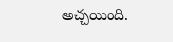అచ్చయింది.